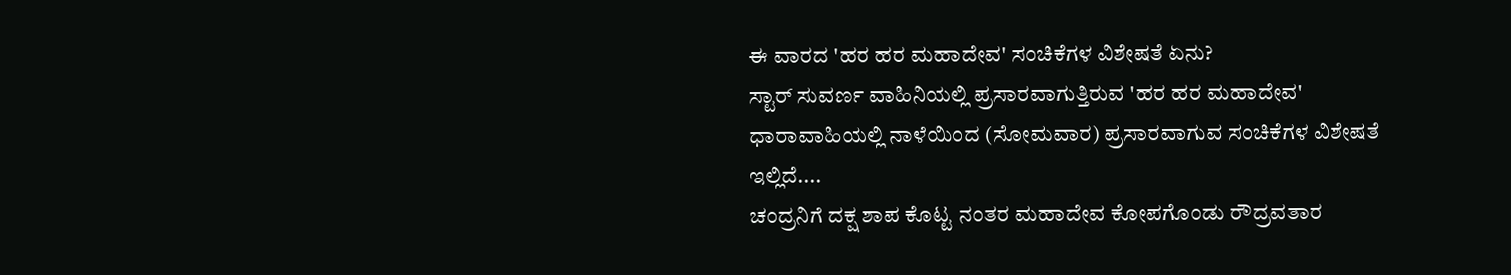ಈ ವಾರದ 'ಹರ ಹರ ಮಹಾದೇವ' ಸಂಚಿಕೆಗಳ ವಿಶೇಷತೆ ಏನು?
ಸ್ಟಾರ್ ಸುವರ್ಣ ವಾಹಿನಿಯಲ್ಲಿ ಪ್ರಸಾರವಾಗುತ್ತಿರುವ 'ಹರ ಹರ ಮಹಾದೇವ' ಧಾರಾವಾಹಿಯಲ್ಲಿ ನಾಳೆಯಿಂದ (ಸೋಮವಾರ) ಪ್ರಸಾರವಾಗುವ ಸಂಚಿಕೆಗಳ ವಿಶೇಷತೆ ಇಲ್ಲಿದೆ....
ಚಂದ್ರನಿಗೆ ದಕ್ಷ ಶಾಪ ಕೊಟ್ಟ ನಂತರ ಮಹಾದೇವ ಕೋಪಗೊಂಡು ರೌದ್ರವತಾರ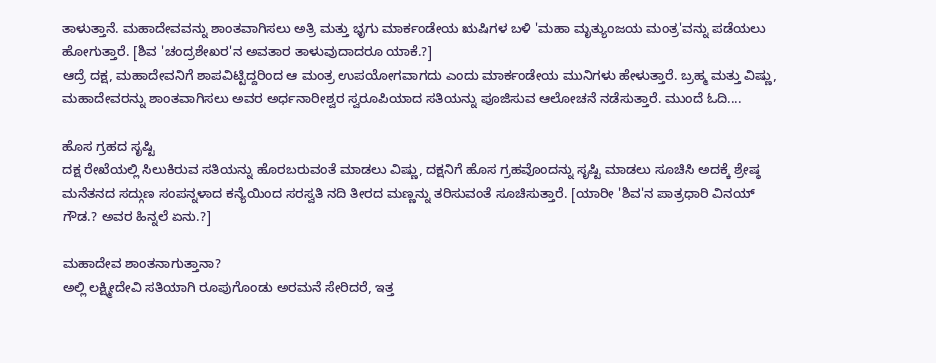ತಾಳುತ್ತಾನೆ. ಮಹಾದೇವವನ್ನು ಶಾಂತವಾಗಿಸಲು ಅತ್ರಿ ಮತ್ತು ಭೃಗು ಮಾರ್ಕಂಡೇಯ ಋಷಿಗಳ ಬಳಿ 'ಮಹಾ ಮೃತ್ಯುಂಜಯ ಮಂತ್ರ'ವನ್ನು ಪಡೆಯಲು ಹೋಗುತ್ತಾರೆ. [ಶಿವ 'ಚಂದ್ರಶೇಖರ'ನ ಅವತಾರ ತಾಳುವುದಾದರೂ ಯಾಕೆ.?]
ಆದ್ರೆ ದಕ್ಷ, ಮಹಾದೇವನಿಗೆ ಶಾಪವಿಟ್ಟಿದ್ದರಿಂದ ಆ ಮಂತ್ರ ಉಪಯೋಗವಾಗದು ಎಂದು ಮಾರ್ಕಂಡೇಯ ಮುನಿಗಳು ಹೇಳುತ್ತಾರೆ. ಬ್ರಹ್ಮ ಮತ್ತು ವಿಷ್ಣು, ಮಹಾದೇವರನ್ನು ಶಾಂತವಾಗಿಸಲು ಅವರ ಅರ್ಧನಾರೀಶ್ವರ ಸ್ವರೂಪಿಯಾದ ಸತಿಯನ್ನು ಪೂಜಿಸುವ ಆಲೋಚನೆ ನಡೆಸುತ್ತಾರೆ. ಮುಂದೆ ಓದಿ....

ಹೊಸ ಗ್ರಹದ ಸೃಷ್ಟಿ
ದಕ್ಷ ರೇಖೆಯಲ್ಲಿ ಸಿಲುಕಿರುವ ಸತಿಯನ್ನು ಹೊರಬರುವಂತೆ ಮಾಡಲು ವಿಷ್ಣು, ದಕ್ಷನಿಗೆ ಹೊಸ ಗ್ರಹವೊಂದನ್ನು ಸೃಷ್ಟಿ ಮಾಡಲು ಸೂಚಿಸಿ ಅದಕ್ಕೆ ಶ್ರೇಷ್ಠ ಮನೆತನದ ಸದ್ಗುಣ ಸಂಪನ್ನಳಾದ ಕನ್ಯೆಯಿಂದ ಸರಸ್ವತಿ ನದಿ ತೀರದ ಮಣ್ಣನ್ನು ತರಿಸುವಂತೆ ಸೂಚಿಸುತ್ತಾರೆ. [ಯಾರೀ 'ಶಿವ'ನ ಪಾತ್ರಧಾರಿ ವಿನಯ್ ಗೌಡ.? ಅವರ ಹಿನ್ನಲೆ ಏನು.?]

ಮಹಾದೇವ ಶಾಂತನಾಗುತ್ತಾನಾ?
ಅಲ್ಲಿ ಲಕ್ಷ್ಮೀದೇವಿ ಸತಿಯಾಗಿ ರೂಪುಗೊಂಡು ಅರಮನೆ ಸೇರಿದರೆ, ಇತ್ತ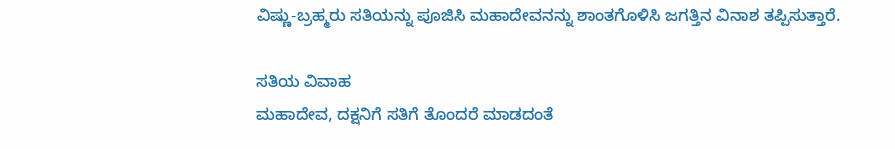ವಿಷ್ಣು-ಬ್ರಹ್ಮರು ಸತಿಯನ್ನು ಪೂಜಿಸಿ ಮಹಾದೇವನನ್ನು ಶಾಂತಗೊಳಿಸಿ ಜಗತ್ತಿನ ವಿನಾಶ ತಪ್ಪಿಸುತ್ತಾರೆ.

ಸತಿಯ ವಿವಾಹ
ಮಹಾದೇವ, ದಕ್ಷನಿಗೆ ಸತಿಗೆ ತೊಂದರೆ ಮಾಡದಂತೆ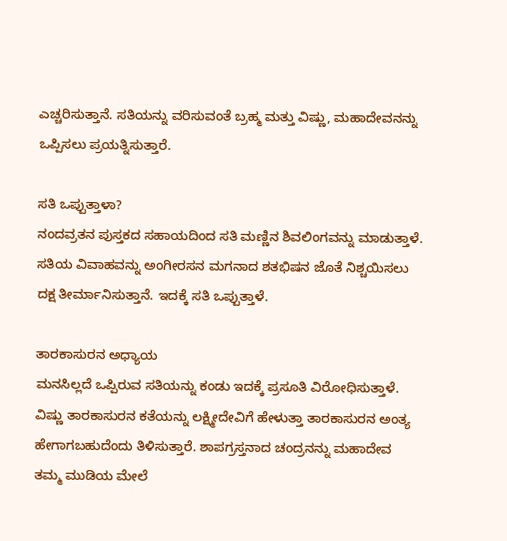ಎಚ್ಚರಿಸುತ್ತಾನೆ. ಸತಿಯನ್ನು ವರಿಸುವಂತೆ ಬ್ರಹ್ಮ ಮತ್ತು ವಿಷ್ಣು, ಮಹಾದೇವನನ್ನು ಒಪ್ಪಿಸಲು ಪ್ರಯತ್ನಿಸುತ್ತಾರೆ.

ಸತಿ ಒಪ್ಪುತ್ತಾಳಾ?
ನಂದವ್ರತನ ಪುಸ್ತಕದ ಸಹಾಯದಿಂದ ಸತಿ ಮಣ್ಣಿನ ಶಿವಲಿಂಗವನ್ನು ಮಾಡುತ್ತಾಳೆ. ಸತಿಯ ವಿವಾಹವನ್ನು ಅಂಗೀರಸನ ಮಗನಾದ ಶತಭಿಷನ ಜೊತೆ ನಿಶ್ಚಯಿಸಲು ದಕ್ಷ ತೀರ್ಮಾನಿಸುತ್ತಾನೆ. ಇದಕ್ಕೆ ಸತಿ ಒಪ್ಪುತ್ತಾಳೆ.

ತಾರಕಾಸುರನ ಅಧ್ಯಾಯ
ಮನಸಿಲ್ಲದೆ ಒಪ್ಪಿರುವ ಸತಿಯನ್ನು ಕಂಡು ಇದಕ್ಕೆ ಪ್ರಸೂತಿ ವಿರೋಧಿಸುತ್ತಾಳೆ. ವಿಷ್ಣು ತಾರಕಾಸುರನ ಕತೆಯನ್ನು ಲಕ್ಷ್ಮೀದೇವಿಗೆ ಹೇಳುತ್ತಾ ತಾರಕಾಸುರನ ಅಂತ್ಯ ಹೇಗಾಗಬಹುದೆಂದು ತಿಳಿಸುತ್ತಾರೆ. ಶಾಪಗ್ರಸ್ತನಾದ ಚಂದ್ರನನ್ನು ಮಹಾದೇವ ತಮ್ಮ ಮುಡಿಯ ಮೇಲೆ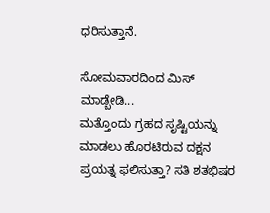ಧರಿಸುತ್ತಾನೆ.

ಸೋಮವಾರದಿಂದ ಮಿಸ್ ಮಾಡ್ಬೇಡಿ...
ಮತ್ತೊಂದು ಗ್ರಹದ ಸೃಷ್ಟಿಯನ್ನು ಮಾಡಲು ಹೊರಟಿರುವ ದಕ್ಷನ ಪ್ರಯತ್ನ ಫಲಿಸುತ್ತಾ? ಸತಿ ಶತಭಿಷರ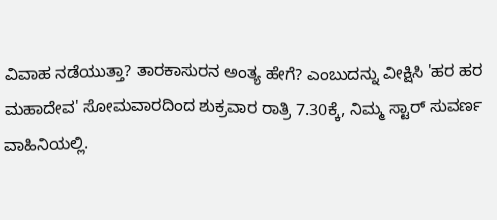ವಿವಾಹ ನಡೆಯುತ್ತಾ? ತಾರಕಾಸುರನ ಅಂತ್ಯ ಹೇಗೆ? ಎಂಬುದನ್ನು ವೀಕ್ಷಿಸಿ 'ಹರ ಹರ ಮಹಾದೇವ' ಸೋಮವಾರದಿಂದ ಶುಕ್ರವಾರ ರಾತ್ರಿ 7.30ಕ್ಕೆ, ನಿಮ್ಮ ಸ್ಟಾರ್ ಸುವರ್ಣ ವಾಹಿನಿಯಲ್ಲಿ.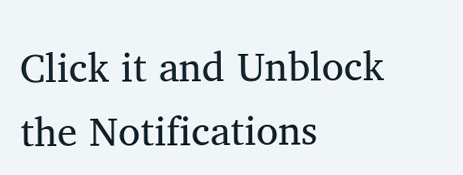Click it and Unblock the Notifications